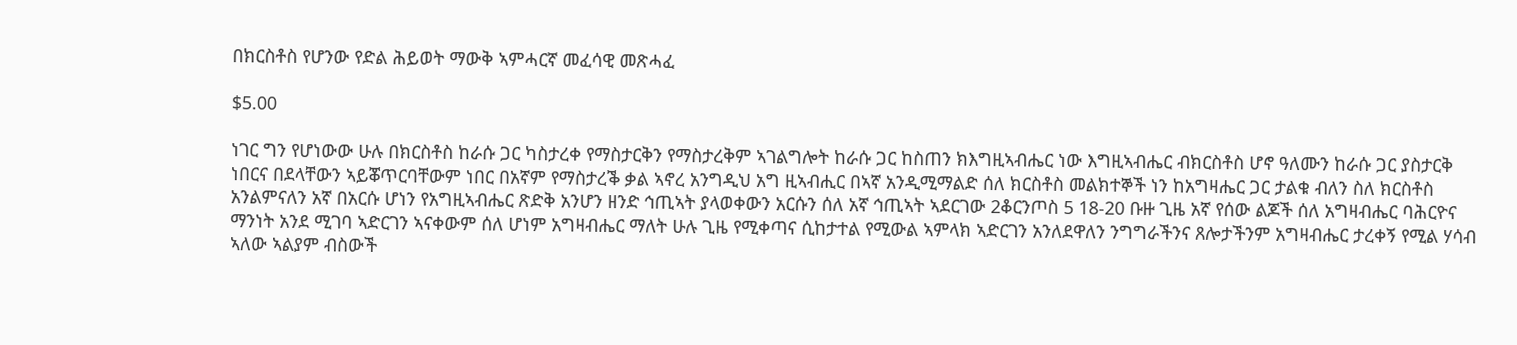በክርስቶስ የሆንው የድል ሕይወት ማውቅ ኣምሓርኛ መፈሳዊ መጽሓፈ

$5.00

ነገር ግን የሆነውው ሁሉ በክርስቶስ ከራሱ ጋር ካስታረቀ የማስታርቅን የማስታረቅም ኣገልግሎት ከራሱ ጋር ከስጠን ክእግዚኣብሔር ነው እግዚኣብሔር ብክርስቶስ ሆኖ ዓለሙን ከራሱ ጋር ያስታርቅ ነበርና በደላቸውን ኣይቖጥርባቸውም ነበር በአኛም የማስታረቕ ቃል ኣኖረ አንግዲህ አግ ዚኣብሒር በኣኛ አንዲሚማልድ ሰለ ክርስቶስ መልክተኞች ነን ከአግዛሔር ጋር ታልቁ ብለን ስለ ክርስቶስ አንልምናለን አኛ በአርሱ ሆነን የአግዚኣብሔር ጽድቅ አንሆን ዘንድ ኅጢኣት ያላወቀውን አርሱን ሰለ አኛ ኅጢኣት ኣደርገው 2ቆርንጦስ 5 18-20 ቡዙ ጊዜ አኛ የሰው ልጆች ሰለ አግዛብሔር ባሕርዮና ማንነት አንደ ሚገባ ኣድርገን ኣናቀውም ሰለ ሆነም አግዛብሔር ማለት ሁሉ ጊዜ የሚቀጣና ሲከታተል የሚውል ኣምላክ ኣድርገን አንለደዋለን ንግግራችንና ጸሎታችንም አግዛብሔር ታረቀኝ የሚል ሃሳብ ኣለው ኣልያም ብስውች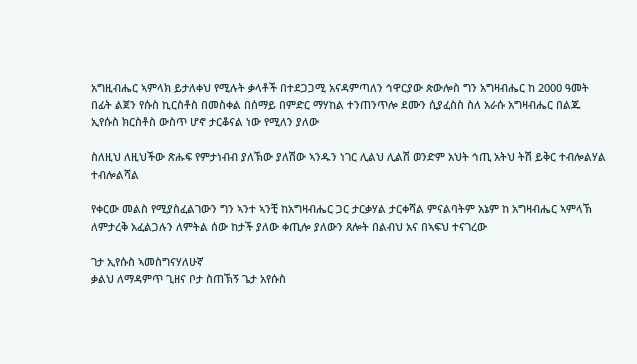አግዚብሔር ኣምላክ ይታለቀህ የሚሉት ቃላቶች በተደጋጋሚ አናዳምጣለን ኅዋርያው ጵውሎስ ግን አግዛብሔር ከ 2000 ዓመት በፊት ልጀን የሱስ ኪርስቶስ በመስቀል በሰማይ በምድር ማሃከል ተንጠንጥሎ ደሙን ሲያፈስስ ስለ አራሱ አግዛብሔር በልጁ ኢየሱስ ክርስቶስ ውስጥ ሆኖ ታርቆናል ነው የሚለን ያለው

ስለዚህ ለዚህችው ጽሑፍ የምታነብብ ያለኽው ያለሽው ኣንዱን ነገር ሊልህ ሊልሽ ወንድም አህት ኅጢ አትህ ትሽ ይቅር ተብሎልሃል ተብሎልሻል

የቀርው መልስ የሚያስፈልገውን ግን ኣንተ ኣንቺ ከአግዛብሔር ጋር ታርቃሃል ታርቀሻል ምናልባትም አኔም ከ አግዛብሔር ኣምላኽ ለምታረቅ አፈልጋሉን ለምትል ሰው ከታች ያለው ቀጢሎ ያለውን ጸሎት በልብህ አና በኣፍህ ተናገረው

ገታ ኢየሱስ ኣመስግናሃለሁኛ
ቃልህ ለማዳምጥ ጊዘና ቦታ ስጠኽኝ ጌታ አየሱስ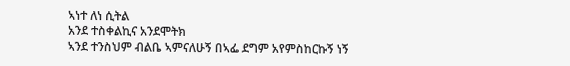ኣነተ ለነ ሲትል
አንደ ተስቀልኪና አንደሞትክ
ኣንደ ተንስህም ብልቤ ኣምናለሁኝ በኣፌ ደግም አየምስከርኩኝ ነኝ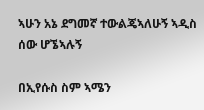ኣሁን አኔ ደግመኛ ተውልጄኣለሁኝ ኣዲስ ሰው ሆኜኣሉኝ

በኢየሱስ ስም ኣሜን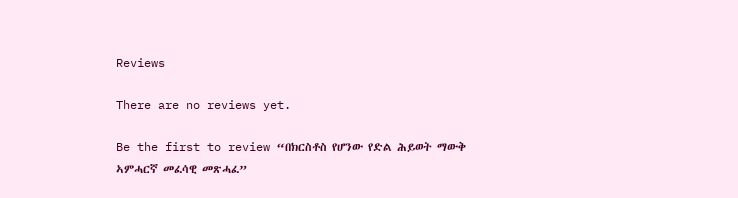Reviews

There are no reviews yet.

Be the first to review “በክርስቶስ የሆንው የድል ሕይወት ማውቅ ኣምሓርኛ መፈሳዊ መጽሓፈ”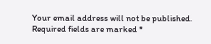Your email address will not be published. Required fields are marked *